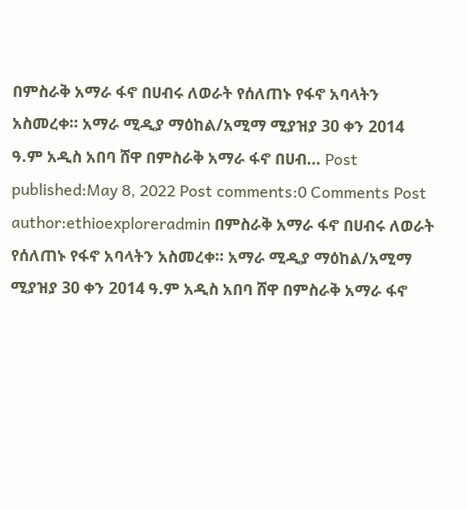በምስራቅ አማራ ፋኖ በሀብሩ ለወራት የሰለጠኑ የፋኖ አባላትን አስመረቀ። አማራ ሚዲያ ማዕከል/አሚማ ሚያዝያ 30 ቀን 2014 ዓ.ም አዲስ አበባ ሸዋ በምስራቅ አማራ ፋኖ በሀብ… Post published:May 8, 2022 Post comments:0 Comments Post author:ethioexploreradmin በምስራቅ አማራ ፋኖ በሀብሩ ለወራት የሰለጠኑ የፋኖ አባላትን አስመረቀ። አማራ ሚዲያ ማዕከል/አሚማ ሚያዝያ 30 ቀን 2014 ዓ.ም አዲስ አበባ ሸዋ በምስራቅ አማራ ፋኖ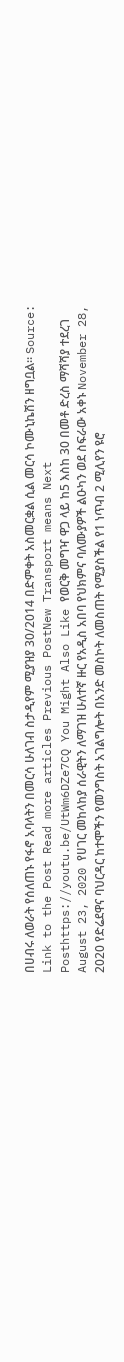በሀብሩ ለወራት የሰለጠኑ የፋኖ አባላትን በመርሳ ሁለገብ ስታዲየም ሚያዝያ 30/2014 በድምቀት አስመርቋል ሲል መርሳ ኮሙኒኬሽን ዘግቧል። Source: Link to the Post Read more articles Previous PostNew Transport means Next Posthttps://youtu.be/UtWm6DZe7CQ You Might Also Like የወርቅ መግዣ ዋጋ ላይ ከ5 እስከ 30 በመቶ ድረስ ማሻሻያ ተደረገ August 23, 2020 የሀገር መከላከያ ሰራዊትን ለማገዝ ሁለተኛ ዙር የአዲስ አበባ የህክምና ባለሙያዎች ልዑካን ወደ ስፍራው አቀኑ November 28, 2020 የድሬደዋና ባህርዳር ከተሞችን የመንግስት አገልግሎት በአንድ መስኮት ለመስጠት የሚያስችል የ1 ነጥብ 2 ሚሊየን ዩሮ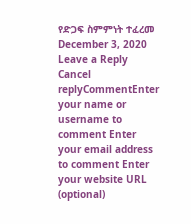የድጋፍ ስምምነት ተፈረመ December 3, 2020 Leave a Reply Cancel replyCommentEnter your name or username to comment Enter your email address to comment Enter your website URL (optional)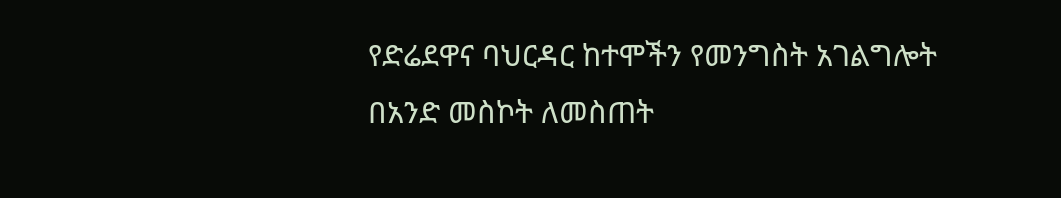የድሬደዋና ባህርዳር ከተሞችን የመንግስት አገልግሎት በአንድ መስኮት ለመስጠት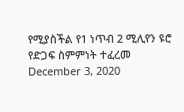የሚያስችል የ1 ነጥብ 2 ሚሊየን ዩሮ የድጋፍ ስምምነት ተፈረመ December 3, 2020